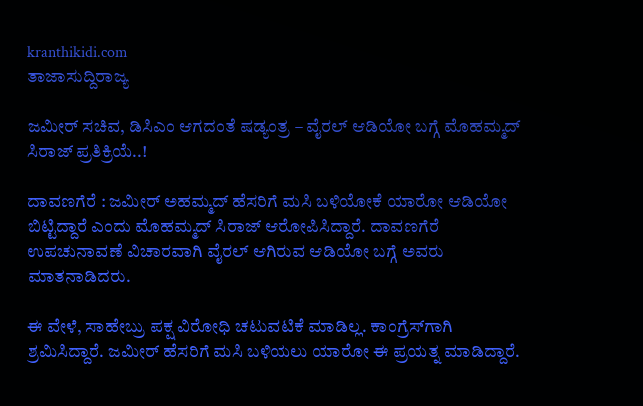kranthikidi.com
ತಾಜಾಸುದ್ದಿರಾಜ್ಯ

ಜಮೀರ್‌ ಸಚಿವ, ಡಿಸಿಎಂ ಆಗದಂತೆ ಷಡ್ಯಂತ್ರ – ವೈರಲ್ ಆಡಿಯೋ ಬಗ್ಗೆ ಮೊಹಮ್ಮದ್ ಸಿರಾಜ್ ಪ್ರತಿಕ್ರಿಯೆ..!

ದಾವಣಗೆರೆ : ಜಮೀರ್‌ ಅಹಮ್ಮದ್ ಹೆಸರಿಗೆ ಮಸಿ ಬಳಿಯೋಕೆ ಯಾರೋ ಆಡಿಯೋ ಬಿಟ್ಟಿದ್ದಾರೆ ಎಂದು ಮೊಹಮ್ಮದ್ ಸಿರಾಜ್ ಆರೋಪಿಸಿದ್ದಾರೆ. ದಾವಣಗೆರೆ ಉಪಚುನಾವಣೆ ವಿಚಾರವಾಗಿ ವೈರಲ್‌ ಆಗಿರುವ ಆಡಿಯೋ ಬಗ್ಗೆ ಅವರು ಮಾತನಾಡಿದರು.

ಈ ವೇಳೆ, ಸಾಹೇಬ್ರು ಪಕ್ಷ ವಿರೋಧಿ ಚಟುವಟಿಕೆ ಮಾಡಿಲ್ಲ. ಕಾಂಗ್ರೆಸ್‌ಗಾಗಿ ಶ್ರಮಿಸಿದ್ದಾರೆ. ಜಮೀರ್ ಹೆಸರಿಗೆ ಮಸಿ ಬಳಿಯಲು ಯಾರೋ ಈ ಪ್ರಯತ್ನ ಮಾಡಿದ್ದಾರೆ.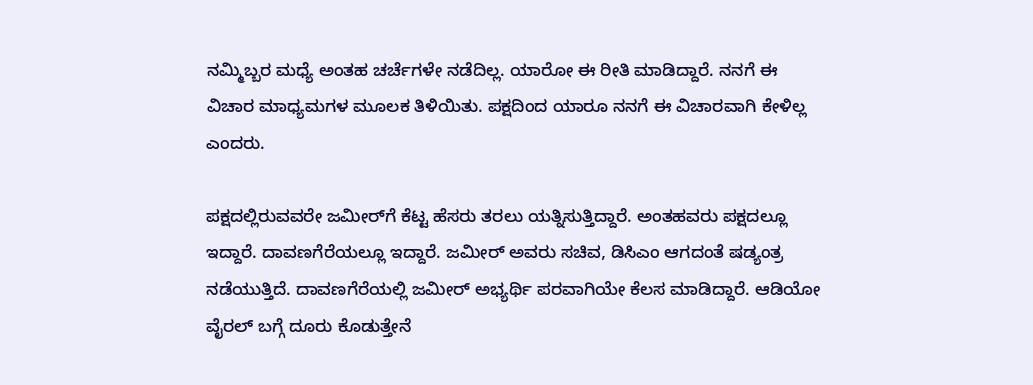ನಮ್ಮಿಬ್ಬರ ಮಧ್ಯೆ ಅಂತಹ ಚರ್ಚೆಗಳೇ ನಡೆದಿಲ್ಲ. ಯಾರೋ ಈ ರೀತಿ ಮಾಡಿದ್ದಾರೆ. ನನಗೆ ಈ ವಿಚಾರ ಮಾಧ್ಯಮಗಳ ಮೂಲಕ ತಿಳಿಯಿತು. ಪಕ್ಷದಿಂದ ಯಾರೂ ನನಗೆ ಈ ವಿಚಾರವಾಗಿ ಕೇಳಿಲ್ಲ ಎಂದರು.

ಪಕ್ಷದಲ್ಲಿರುವವರೇ ಜಮೀರ್‌ಗೆ ಕೆಟ್ಟ ಹೆಸರು ತರಲು ಯತ್ನಿಸುತ್ತಿದ್ದಾರೆ. ಅಂತಹವರು ಪಕ್ಷದಲ್ಲೂ ಇದ್ದಾರೆ. ದಾವಣಗೆರೆಯಲ್ಲೂ ಇದ್ದಾರೆ. ಜಮೀರ್‌ ಅವರು ಸಚಿವ, ಡಿಸಿಎಂ ಆಗದಂತೆ ಷಡ್ಯಂತ್ರ ನಡೆಯುತ್ತಿದೆ. ದಾವಣಗೆರೆಯಲ್ಲಿ ಜಮೀರ್ ಅಭ್ಯರ್ಥಿ ಪರವಾಗಿಯೇ ಕೆಲಸ ಮಾಡಿದ್ದಾರೆ. ಆಡಿಯೋ ವೈರಲ್ ಬಗ್ಗೆ ದೂರು ಕೊಡುತ್ತೇನೆ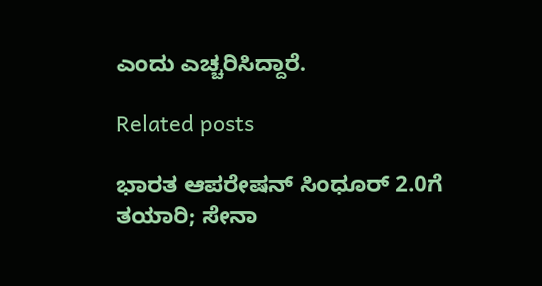ಎಂದು ಎಚ್ಚರಿಸಿದ್ದಾರೆ.

Related posts

ಭಾರತ ಆಪರೇಷನ್ ಸಿಂಧೂರ್ 2.0ಗೆ ತಯಾರಿ; ಸೇನಾ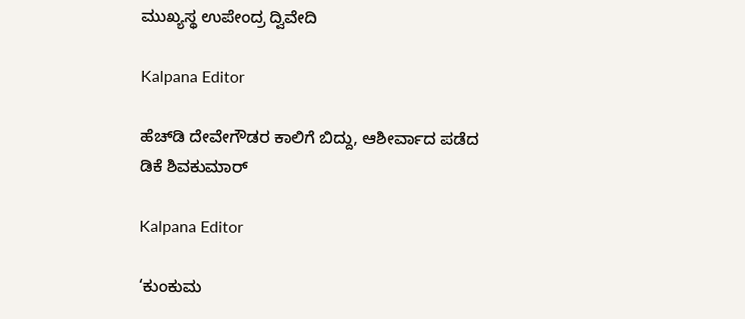ಮುಖ್ಯಸ್ಥ ಉಪೇಂದ್ರ ದ್ವಿವೇದಿ

Kalpana Editor

ಹೆಚ್‌ಡಿ ದೇವೇಗೌಡರ ಕಾಲಿಗೆ ಬಿದ್ದು, ಆಶೀರ್ವಾದ ಪಡೆದ ಡಿಕೆ ಶಿವಕುಮಾರ್‌

Kalpana Editor

‘ಕುಂಕುಮ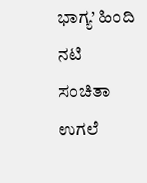ಭಾಗ್ಯ’ ಹಿಂದಿ ನಟಿ ಸಂಚಿತಾ ಉಗಲೆ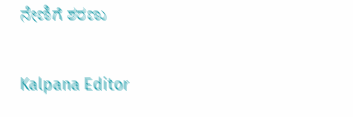ನೇಣಿಗೆ ಶರಣು

Kalpana Editor